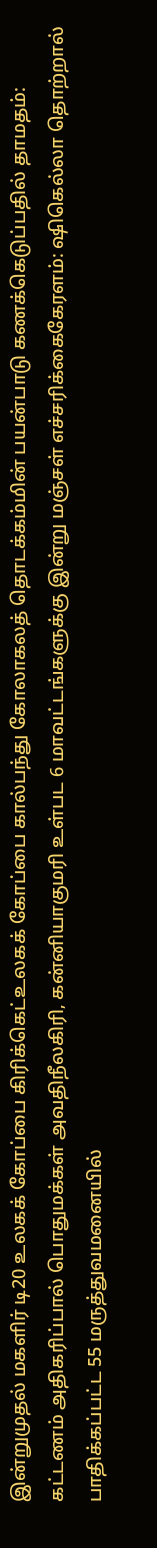இன்றுமுதல் மகளிர் டி20 உலகக் கோப்பை கிரிக்கெட்உலகக் கோப்பை கால்பந்து கோலாகலத் தொடக்கம்மின் பயன்பாடு கணக்கெடுப்பதில் தாமதம்: கட்டணம் அதிகரிப்பால் பொதுமக்கள் அவதிநீலகிரி, கன்னியாகுமரி உள்பட 6 மாவட்டங்களுக்கு இன்று மஞ்சள் எச்சரிக்கைகேரளம்: ஷிகெல்லா தொற்றால் பாதிக்கப்பட்ட 55 மருத்துவமனையில்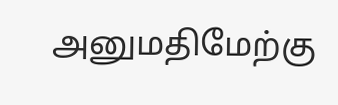அனுமதிமேற்கு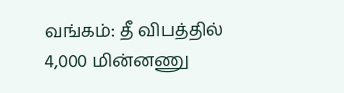வங்கம்: தீ விபத்தில் 4,000 மின்னணு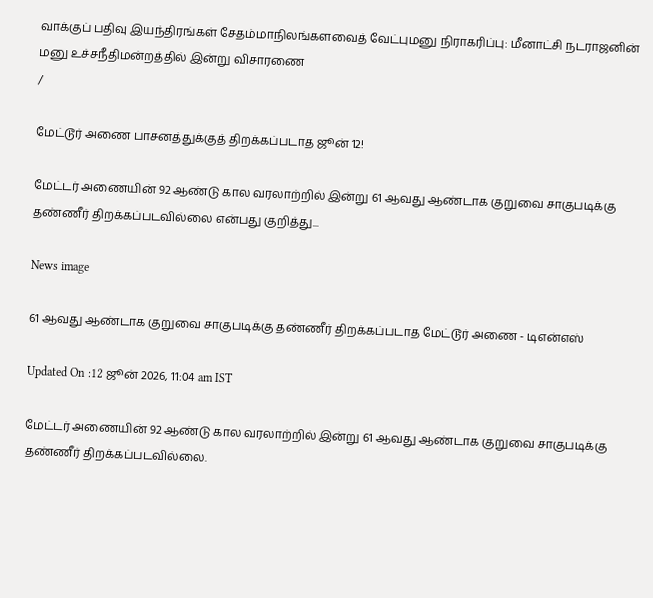வாக்குப் பதிவு இயந்திரங்கள் சேதம்மாநிலங்களவைத் வேட்புமனு நிராகரிப்பு: மீனாட்சி நடராஜனின் மனு உச்சநீதிமன்றத்தில் இன்று விசாரணை
/

மேட்டூர் அணை பாசனத்துக்குத் திறக்கப்படாத ஜூன் 12!

மேட்டர் அணையின் 92 ஆண்டு கால வரலாற்றில் இன்று 61 ஆவது ஆண்டாக குறுவை சாகுபடிக்கு தண்ணீர் திறக்கப்படவில்லை என்பது குறித்து...

News image

61 ஆவது ஆண்டாக குறுவை சாகுபடிக்கு தண்ணீர் திறக்கப்படாத மேட்டூர் அணை - டிஎன்எஸ்

Updated On :12 ஜூன் 2026, 11:04 am IST

மேட்டர் அணையின் 92 ஆண்டு கால வரலாற்றில் இன்று 61 ஆவது ஆண்டாக குறுவை சாகுபடிக்கு தண்ணீர் திறக்கப்படவில்லை.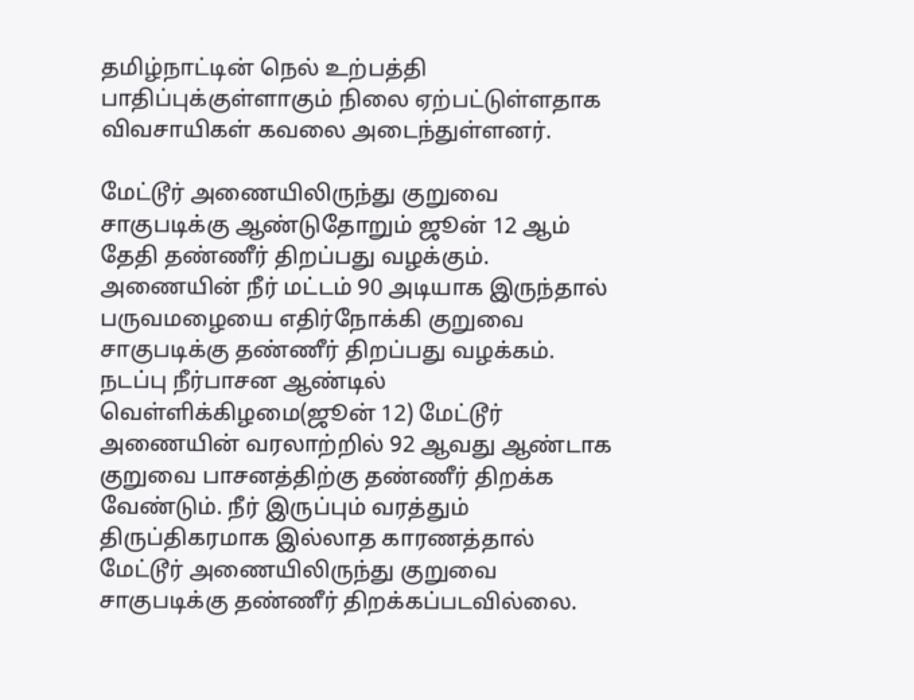தமிழ்நாட்டின் நெல் உற்பத்தி பாதிப்புக்குள்ளாகும் நிலை ஏற்பட்டுள்ளதாக விவசாயிகள் கவலை அடைந்துள்ளனர்.

மேட்டூர் அணையிலிருந்து குறுவை சாகுபடிக்கு ஆண்டுதோறும் ஜூன் 12 ஆம் தேதி தண்ணீர் திறப்பது வழக்கும். அணையின் நீர் மட்டம் 90 அடியாக இருந்தால் பருவமழையை எதிர்நோக்கி குறுவை சாகுபடிக்கு தண்ணீர் திறப்பது வழக்கம். நடப்பு நீர்பாசன ஆண்டில் வெள்ளிக்கிழமை(ஜூன் 12) மேட்டூர் அணையின் வரலாற்றில் 92 ஆவது ஆண்டாக குறுவை பாசனத்திற்கு தண்ணீர் திறக்க வேண்டும். நீர் இருப்பும் வரத்தும் திருப்திகரமாக இல்லாத காரணத்தால் மேட்டூர் அணையிலிருந்து குறுவை சாகுபடிக்கு தண்ணீர் திறக்கப்படவில்லை.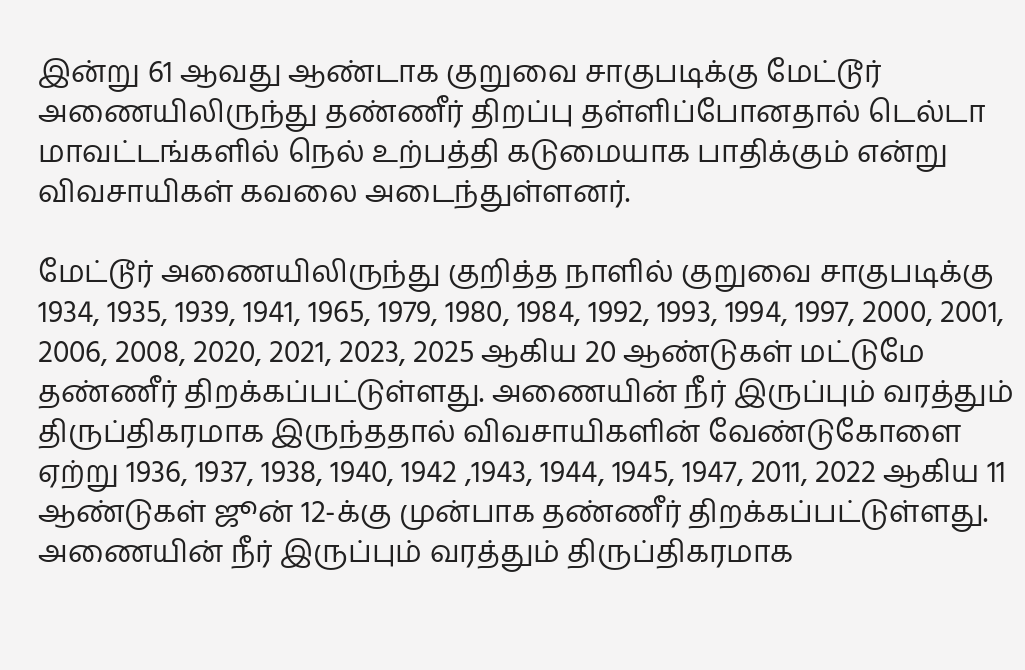இன்று 61 ஆவது ஆண்டாக குறுவை சாகுபடிக்கு மேட்டூர் அணையிலிருந்து தண்ணீர் திறப்பு தள்ளிப்போனதால் டெல்டா மாவட்டங்களில் நெல் உற்பத்தி கடுமையாக பாதிக்கும் என்று விவசாயிகள் கவலை அடைந்துள்ளனர்.

மேட்டூர் அணையிலிருந்து குறித்த நாளில் குறுவை சாகுபடிக்கு 1934, 1935, 1939, 1941, 1965, 1979, 1980, 1984, 1992, 1993, 1994, 1997, 2000, 2001, 2006, 2008, 2020, 2021, 2023, 2025 ஆகிய 20 ஆண்டுகள் மட்டுமே தண்ணீர் திறக்கப்பட்டுள்ளது. அணையின் நீர் இருப்பும் வரத்தும் திருப்திகரமாக இருந்ததால் விவசாயிகளின் வேண்டுகோளை ஏற்று 1936, 1937, 1938, 1940, 1942 ,1943, 1944, 1945, 1947, 2011, 2022 ஆகிய 11 ஆண்டுகள் ஜூன் 12-க்கு முன்பாக தண்ணீர் திறக்கப்பட்டுள்ளது. அணையின் நீர் இருப்பும் வரத்தும் திருப்திகரமாக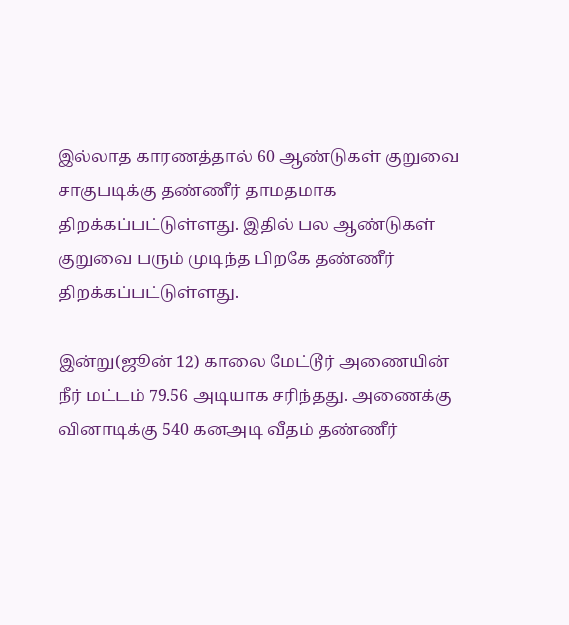இல்லாத காரணத்தால் 60 ஆண்டுகள் குறுவை சாகுபடிக்கு தண்ணீர் தாமதமாக திறக்கப்பட்டுள்ளது. இதில் பல ஆண்டுகள் குறுவை பரும் முடிந்த பிறகே தண்ணீர் திறக்கப்பட்டுள்ளது.

இன்று(ஜூன் 12) காலை மேட்டூர் அணையின் நீர் மட்டம் 79.56 அடியாக சரிந்தது. அணைக்கு வினாடிக்கு 540 கனஅடி வீதம் தண்ணீர்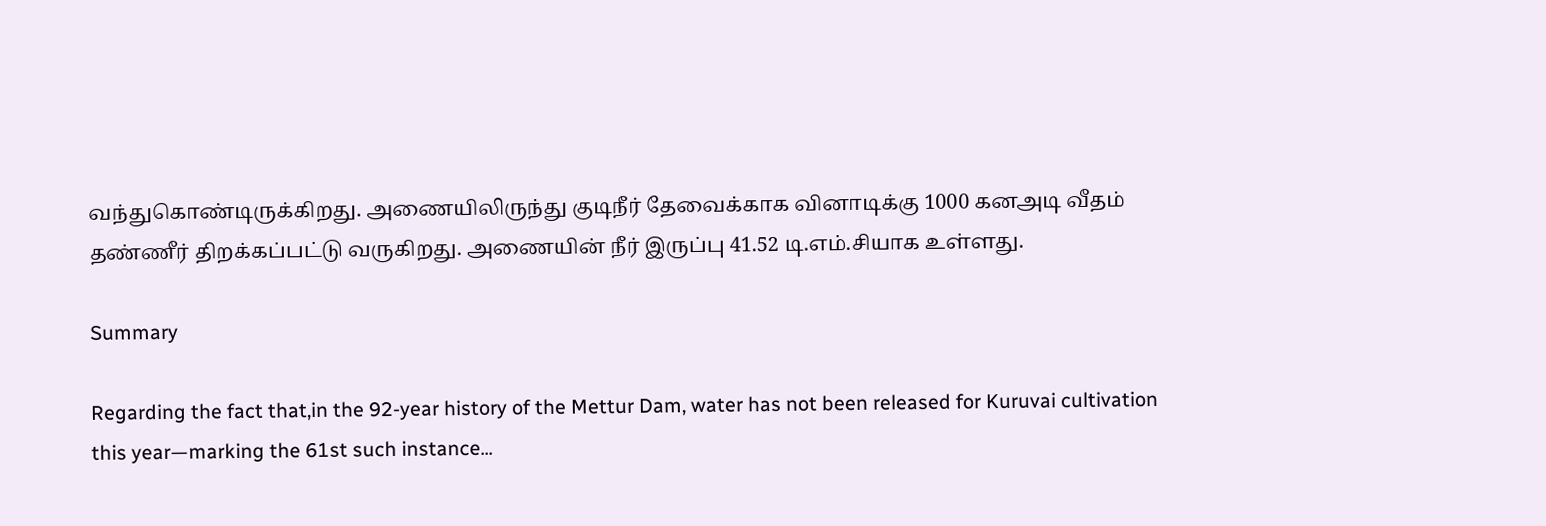வந்துகொண்டிருக்கிறது. அணையிலிருந்து குடிநீர் தேவைக்காக வினாடிக்கு 1000 கனஅடி வீதம் தண்ணீர் திறக்கப்பட்டு வருகிறது. அணையின் நீர் இருப்பு 41.52 டி.எம்.சியாக உள்ளது.

Summary

Regarding the fact that,in the 92-year history of the Mettur Dam, water has not been released for Kuruvai cultivation this year—marking the 61st such instance...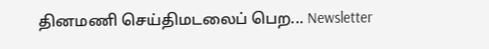தினமணி செய்திமடலைப் பெற... Newsletter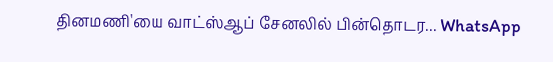தினமணி'யை வாட்ஸ்ஆப் சேனலில் பின்தொடர... WhatsApp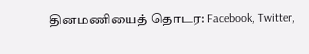தினமணியைத் தொடர: Facebook, Twitter,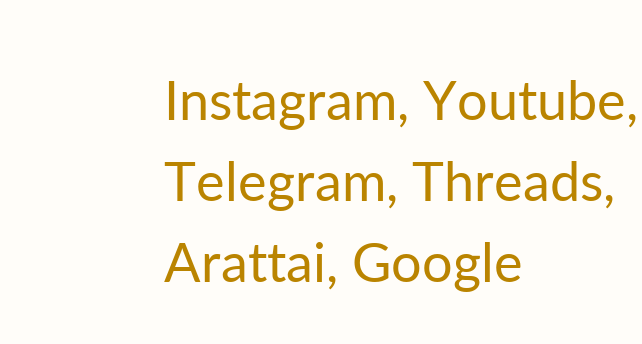Instagram, Youtube, Telegram, Threads, Arattai, Google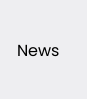News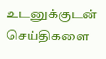உடனுக்குடன் செய்திகளை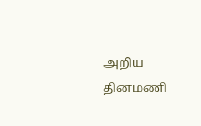அறிய தினமணி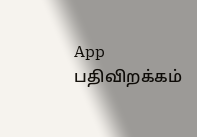App பதிவிறக்கம்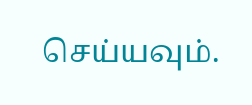செய்யவும்.